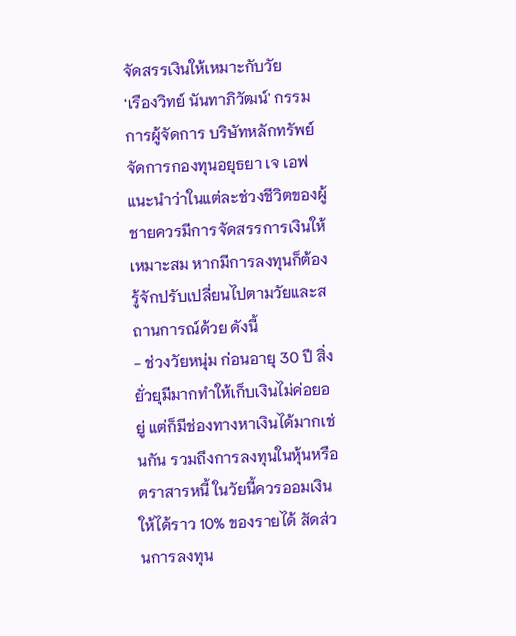จัดสรรเงินให้เหมาะกับวัย
‘เรืองวิทย์ นันทาภิวัฒน์' กรรมการผู้จัดการ บริษัทหลักทรัพย์จัดการกองทุนอยุธยา เจ เอฟ แนะนำว่าในแต่ละช่วงชีวิตของผู้ชายควรมีการจัดสรรการเงินให้เหมาะสม หากมีการลงทุนก็ต้องรู้จักปรับเปลี่ยนไปตามวัยและสถานการณ์ด้วย ดังนี้
- ช่วงวัยหนุ่ม ก่อนอายุ 30 ปี สิ่งยั่วยุมีมากทำให้เก็บเงินไม่ค่อยอยู่ แต่ก็มีช่องทางหาเงินได้มากเช่นกัน รวมถึงการลงทุนในหุ้นหรือตราสารหนี้ ในวัยนี้ควรออมเงินให้ได้ราว 10% ของรายได้ สัดส่วนการลงทุน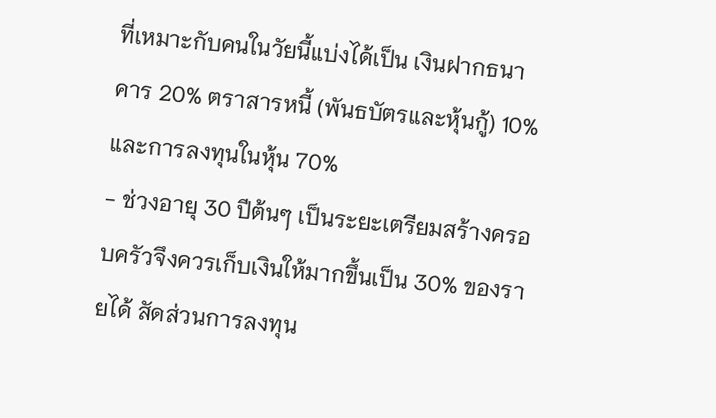ที่เหมาะกับคนในวัยนี้แบ่งได้เป็น เงินฝากธนาคาร 20% ตราสารหนี้ (พันธบัตรและหุ้นกู้) 10% และการลงทุนในหุ้น 70%
- ช่วงอายุ 30 ปีต้นๆ เป็นระยะเตรียมสร้างครอบครัวจึงควรเก็บเงินให้มากขึ้นเป็น 30% ของรายได้ สัดส่วนการลงทุน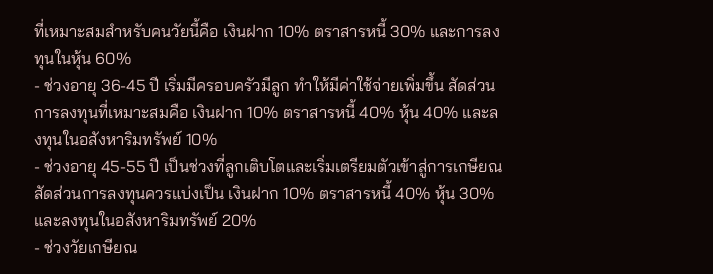ที่เหมาะสมสำหรับคนวัยนี้คือ เงินฝาก 10% ตราสารหนี้ 30% และการลงทุนในหุ้น 60%
- ช่วงอายุ 36-45 ปี เริ่มมีครอบครัวมีลูก ทำให้มีค่าใช้จ่ายเพิ่มขึ้น สัดส่วนการลงทุนที่เหมาะสมคือ เงินฝาก 10% ตราสารหนี้ 40% หุ้น 40% และลงทุนในอสังหาริมทรัพย์ 10%
- ช่วงอายุ 45-55 ปี เป็นช่วงที่ลูกเติบโตและเริ่มเตรียมตัวเข้าสู่การเกษียณ สัดส่วนการลงทุนควรแบ่งเป็น เงินฝาก 10% ตราสารหนี้ 40% หุ้น 30% และลงทุนในอสังหาริมทรัพย์ 20%
- ช่วงวัยเกษียณ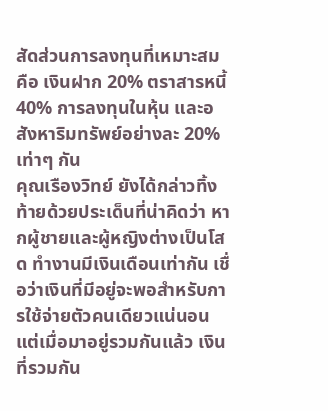สัดส่วนการลงทุนที่เหมาะสมคือ เงินฝาก 20% ตราสารหนี้ 40% การลงทุนในหุ้น และอสังหาริมทรัพย์อย่างละ 20% เท่าๆ กัน
คุณเรืองวิทย์ ยังได้กล่าวทิ้งท้ายด้วยประเด็นที่น่าคิดว่า หากผู้ชายและผู้หญิงต่างเป็นโสด ทำงานมีเงินเดือนเท่ากัน เชื่อว่าเงินที่มีอยู่จะพอสำหรับการใช้จ่ายตัวคนเดียวแน่นอน แต่เมื่อมาอยู่รวมกันแล้ว เงินที่รวมกัน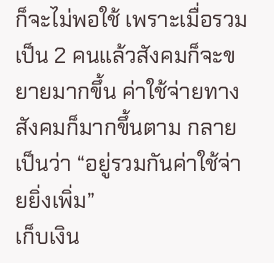ก็จะไม่พอใช้ เพราะเมื่อรวมเป็น 2 คนแล้วสังคมก็จะขยายมากขึ้น ค่าใช้จ่ายทางสังคมก็มากขึ้นตาม กลายเป็นว่า “อยู่รวมกันค่าใช้จ่ายยิ่งเพิ่ม”
เก็บเงิน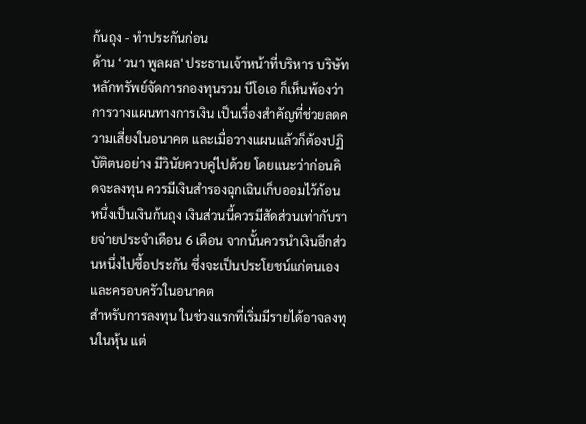ก้นถุง - ทำประกันก่อน
ด้าน ‘วนา พูลผล' ประธานเจ้าหน้าที่บริหาร บริษัทหลักทรัพย์จัดการกองทุนรวม บีโอเอ ก็เห็นพ้องว่าการวางแผนทางการเงิน เป็นเรื่องสำคัญที่ช่วยลดความเสี่ยงในอนาคต และเมื่อวางแผนแล้วก็ต้องปฏิบัติตนอย่าง มีวินัยควบคู่ไปด้วย โดยแนะว่าก่อนคิดจะลงทุน ควรมีเงินสำรองฉุกเฉินเก็บออมไว้ก้อนหนึ่งเป็นเงินก้นถุง เงินส่วนนี้ควรมีสัดส่วนเท่ากับรายจ่ายประจำเดือน 6 เดือน จากนั้นควรนำเงินอีกส่วนหนึ่งไปซื้อประกัน ซึ่งจะเป็นประโยชน์แก่ตนเองและครอบครัวในอนาคต
สำหรับการลงทุน ในช่วงแรกที่เริ่มมีรายได้อาจลงทุนในหุ้น แต่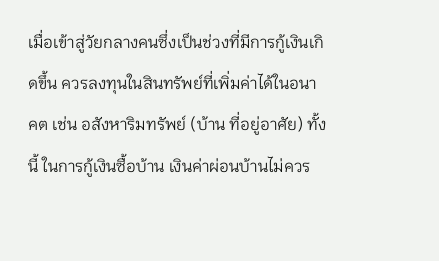เมื่อเข้าสู่วัยกลางคนซึ่งเป็นช่วงที่มีการกู้เงินเกิดขึ้น ควรลงทุนในสินทรัพย์ที่เพิ่มค่าได้ในอนาคต เช่น อสังหาริมทรัพย์ (บ้าน ที่อยู่อาศัย) ทั้งนี้ ในการกู้เงินซื้อบ้าน เงินค่าผ่อนบ้านไม่ควร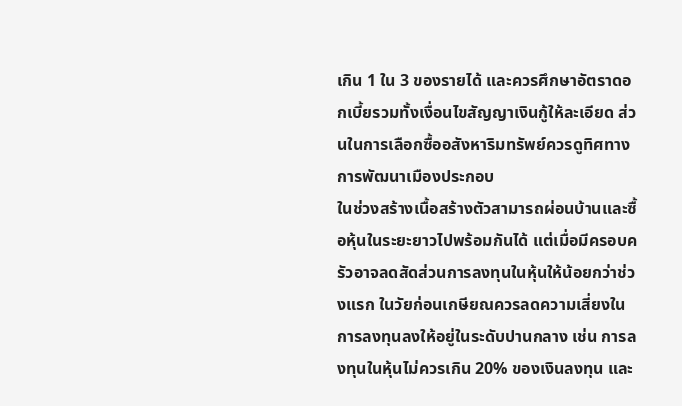เกิน 1 ใน 3 ของรายได้ และควรศึกษาอัตราดอกเบี้ยรวมทั้งเงื่อนไขสัญญาเงินกู้ให้ละเอียด ส่วนในการเลือกซื้ออสังหาริมทรัพย์ควรดูทิศทางการพัฒนาเมืองประกอบ
ในช่วงสร้างเนื้อสร้างตัวสามารถผ่อนบ้านและซื้อหุ้นในระยะยาวไปพร้อมกันได้ แต่เมื่อมีครอบครัวอาจลดสัดส่วนการลงทุนในหุ้นให้น้อยกว่าช่วงแรก ในวัยก่อนเกษียณควรลดความเสี่ยงในการลงทุนลงให้อยู่ในระดับปานกลาง เช่น การลงทุนในหุ้นไม่ควรเกิน 20% ของเงินลงทุน และ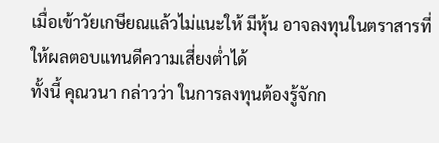เมื่อเข้าวัยเกษียณแล้วไม่แนะให้ มีหุ้น อาจลงทุนในตราสารที่ให้ผลตอบแทนดีความเสี่ยงต่ำได้
ทั้งนี้ คุณวนา กล่าวว่า ในการลงทุนต้องรู้จักก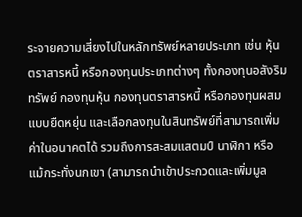ระจายความเสี่ยงไปในหลักทรัพย์หลายประเภท เช่น หุ้นตราสารหนี้ หรือกองทุนประเภทต่างๆ ทั้งกองทุนอสังริมทรัพย์ กองทุนหุ้น กองทุนตราสารหนี้ หรือกองทุนผสมแบบยืดหยุ่น และเลือกลงทุนในสินทรัพย์ที่สามารถเพิ่มค่าในอนาคตได้ รวมถึงการสะสมแสตมป์ นาฬิกา หรือ แม้กระทั่งนกเขา (สามารถนำเข้าประกวดและเพิ่มมูล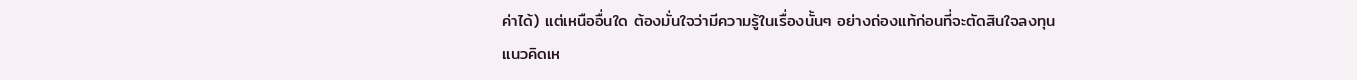ค่าได้) แต่เหนืออื่นใด ต้องมั่นใจว่ามีความรู้ในเรื่องนั้นๆ อย่างถ่องแท้ก่อนที่จะตัดสินใจลงทุน
แนวคิดเห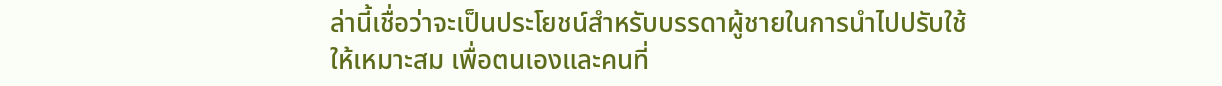ล่านี้เชื่อว่าจะเป็นประโยชน์สำหรับบรรดาผู้ชายในการนำไปปรับใช้ให้เหมาะสม เพื่อตนเองและคนที่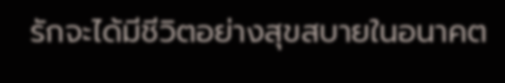รักจะได้มีชีวิตอย่างสุขสบายในอนาคต